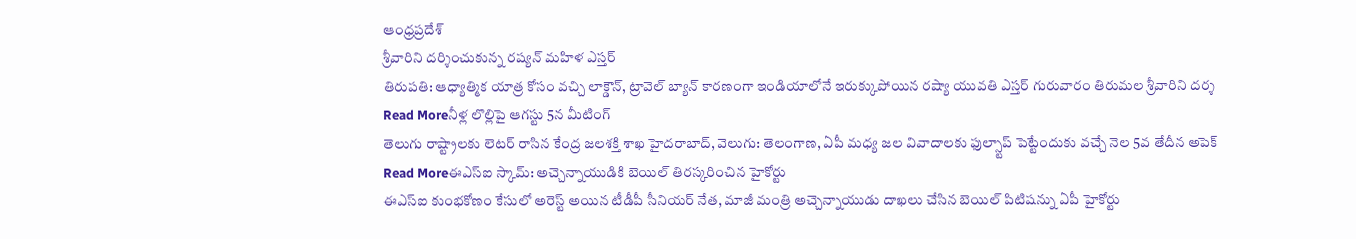ఆంధ్రప్రదేశ్
శ్రీవారిని దర్శించుకున్న రష్యన్ మహిళ ఎస్తర్
తిరుపతి: ఆధ్యాత్మిక యాత్ర కోసం వచ్చి లాక్డౌన్, ట్రావెల్ బ్యాన్ కారణంగా ఇండియాలోనే ఇరుక్కుపోయిన రష్యా యువతి ఎస్తర్ గురువారం తిరుమల శ్రీవారిని దర్శ
Read Moreనీళ్ల లొల్లిపై ఆగస్టు 5న మీటింగ్
తెలుగు రాష్ట్రాలకు లెటర్ రాసిన కేంద్ర జలశక్తి శాఖ హైదరాబాద్, వెలుగు: తెలంగాణ, ఏపీ మధ్య జల వివాదాలకు ఫుల్స్టాప్ పెట్టేందుకు వచ్చే నెల 5వ తేదీన అపెక్
Read Moreఈఎస్ఐ స్కామ్: అచ్చెన్నాయుడికి బెయిల్ తిరస్కరించిన హైకోర్టు
ఈఎస్ఐ కుంభకోణం కేసులో అరెస్ట్ అయిన టీడీపీ సీనియర్ నేత, మాజీ మంత్రి అచ్చెన్నాయుడు దాఖలు చేసిన బెయిల్ పిటిషన్ను ఏపీ హైకోర్టు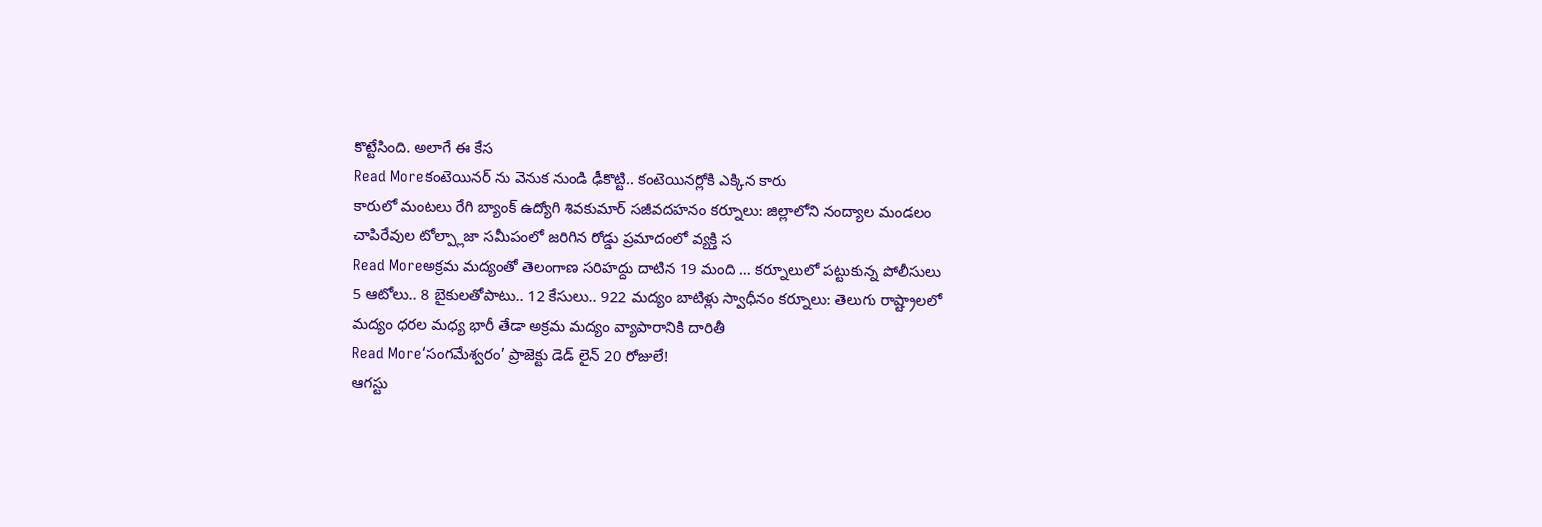కొట్టేసింది. అలాగే ఈ కేస
Read Moreకంటెయినర్ ను వెనుక నుండి ఢీకొట్టి.. కంటెయినర్లోకి ఎక్కిన కారు
కారులో మంటలు రేగి బ్యాంక్ ఉద్యోగి శివకుమార్ సజీవదహనం కర్నూలు: జిల్లాలోని నంద్యాల మండలం చాపిరేవుల టోల్ప్లాజా సమీపంలో జరిగిన రోడ్డు ప్రమాదంలో వ్యక్తి స
Read Moreఅక్రమ మద్యంతో తెలంగాణ సరిహద్దు దాటిన 19 మంది … కర్నూలులో పట్టుకున్న పోలీసులు
5 ఆటోలు.. 8 బైకులతోపాటు.. 12 కేసులు.. 922 మద్యం బాటిళ్లు స్వాధీనం కర్నూలు: తెలుగు రాష్ట్రాలలో మద్యం ధరల మధ్య భారీ తేడా అక్రమ మద్యం వ్యాపారానికి దారితీ
Read More‘సంగమేశ్వరం’ ప్రాజెక్టు డెడ్ లైన్ 20 రోజులే!
ఆగస్టు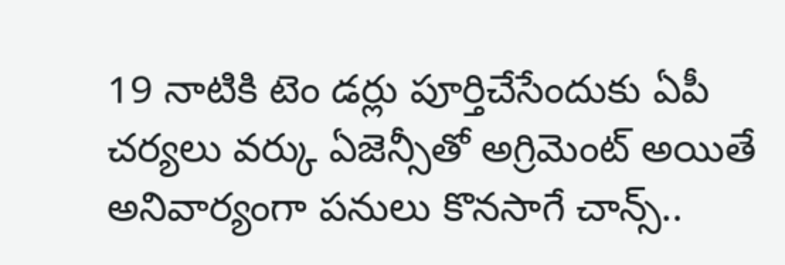19 నాటికి టెం డర్లు పూర్తిచేసేందుకు ఏపీ చర్యలు వర్కు ఏజెన్సీతో అగ్రిమెంట్ అయితే అనివార్యంగా పనులు కొనసాగే చాన్స్..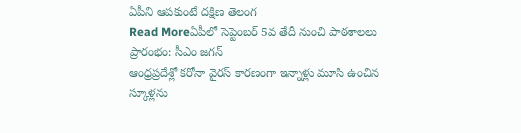ఏపీని ఆపకుంటే దక్షిణ తెలంగ
Read Moreఏపీలో సెప్టెంబర్ 5వ తేదీ నుంచి పాఠశాలలు ప్రారంభం: సీఎం జగన్
ఆంధ్రప్రదేశ్లో కరోనా వైరస్ కారణంగా ఇన్నాళ్లు మూసి ఉంచిన స్కూళ్లను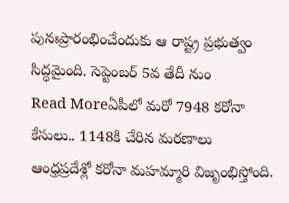పునఃప్రారంభించేందుకు ఆ రాష్ట్ర ప్రభుత్వం సిద్ధమైంది. సెప్టెంబర్ 5వ తేదీ నుం
Read Moreఏపీలో మరో 7948 కరోనా కేసులు.. 1148కి చేరిన మరణాలు
ఆంధ్రప్రదేశ్లో కరోనా మహమ్మారి విజృంభిస్తోంది.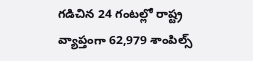గడిచిన 24 గంటల్లో రాష్ట్ర వ్యాప్తంగా 62,979 శాంపిల్స్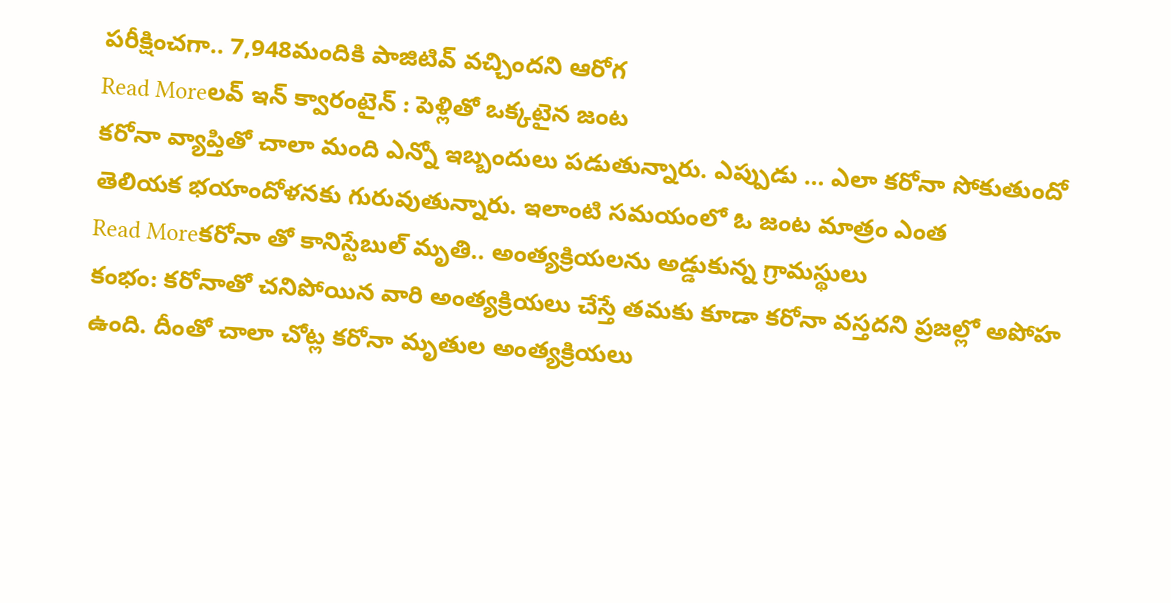పరీక్షించగా.. 7,948మందికి పాజిటివ్ వచ్చిందని ఆరోగ
Read Moreలవ్ ఇన్ క్వారంటైన్ : పెళ్లితో ఒక్కటైన జంట
కరోనా వ్యాప్తితో చాలా మంది ఎన్నో ఇబ్బందులు పడుతున్నారు. ఎప్పుడు … ఎలా కరోనా సోకుతుందో తెలియక భయాందోళనకు గురువుతున్నారు. ఇలాంటి సమయంలో ఓ జంట మాత్రం ఎంత
Read Moreకరోనా తో కానిస్టేబుల్ మృతి.. అంత్యక్రియలను అడ్డుకున్న గ్రామస్థులు
కంభం: కరోనాతో చనిపోయిన వారి అంత్యక్రియలు చేస్తే తమకు కూడా కరోనా వస్తదని ప్రజల్లో అపోహ ఉంది. దీంతో చాలా చోట్ల కరోనా మృతుల అంత్యక్రియలు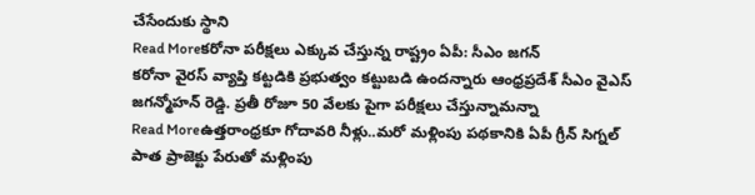చేసేందుకు స్థాని
Read Moreకరోనా పరీక్షలు ఎక్కువ చేస్తున్న రాష్ట్రం ఏపీ: సీఎం జగన్
కరోనా వైరస్ వ్యాప్తి కట్టడికి ప్రభుత్వం కట్టుబడి ఉందన్నారు ఆంధ్రప్రదేశ్ సీఎం వైఎస్ జగన్మోహన్ రెడ్డి. ప్రతీ రోజూ 50 వేలకు పైగా పరీక్షలు చేస్తున్నామన్నా
Read Moreఉత్తరాంధ్రకూ గోదావరి నీళ్లు..మరో మళ్లింపు పథకానికి ఏపీ గ్రీన్ సిగ్నల్
పాత ప్రాజెక్టు పేరుతో మళ్లింపు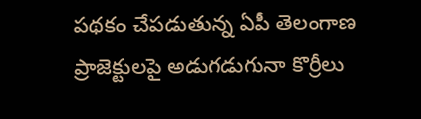పథకం చేపడుతున్న ఏపీ తెలంగాణ ప్రాజెక్టులపై అడుగడుగునా కొర్రీలు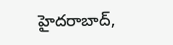హైదరాబాద్,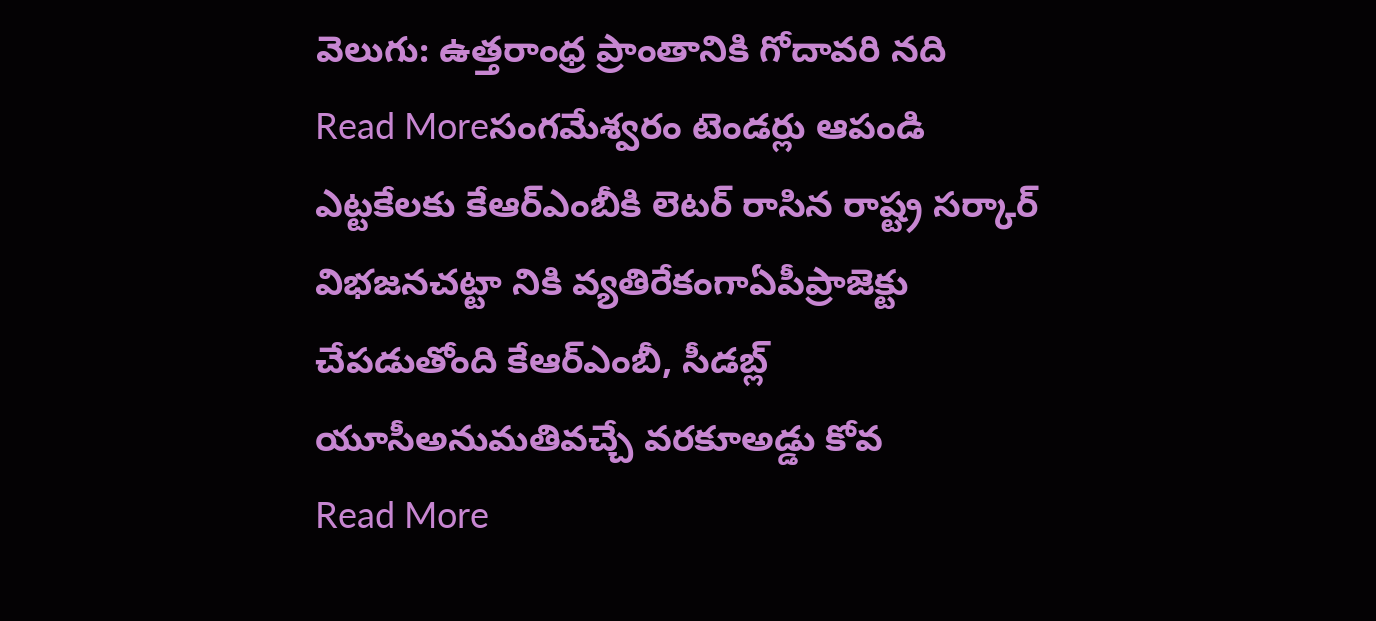వెలుగు: ఉత్తరాంధ్ర ప్రాంతానికి గోదావరి నది
Read Moreసంగమేశ్వరం టెండర్లు ఆపండి
ఎట్టకేలకు కేఆర్ఎంబీకి లెటర్ రాసిన రాష్ట్ర సర్కార్ విభజనచట్టా నికి వ్యతిరేకంగాఏపీప్రాజెక్టు చేపడుతోంది కేఆర్ఎంబీ, సీడబ్ల్ యూసీఅనుమతివచ్చే వరకూఅడ్డు కోవ
Read More